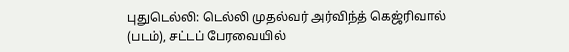புதுடெல்லி: டெல்லி முதல்வர் அர்விந்த் கெஜ்ரிவால் (படம்), சட்டப் பேரவையில்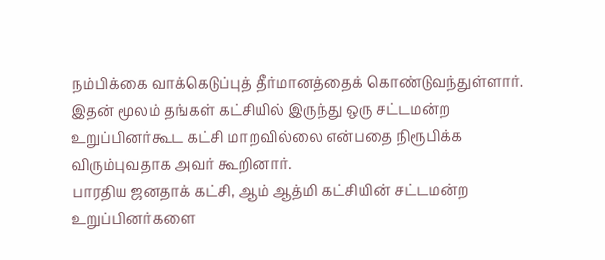நம்பிக்கை வாக்கெடுப்புத் தீர்மானத்தைக் கொண்டுவந்துள்ளார்.
இதன் மூலம் தங்கள் கட்சியில் இருந்து ஒரு சட்டமன்ற உறுப்பினர்கூட கட்சி மாறவில்லை என்பதை நிரூபிக்க விரும்புவதாக அவர் கூறினார்.
பாரதிய ஜனதாக் கட்சி, ஆம் ஆத்மி கட்சியின் சட்டமன்ற உறுப்பினர்களை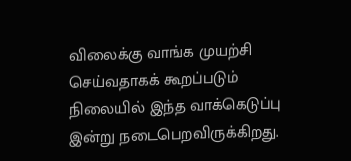விலைக்கு வாங்க முயற்சி செய்வதாகக் கூறப்படும் நிலையில் இந்த வாக்கெடுப்பு இன்று நடைபெறவிருக்கிறது.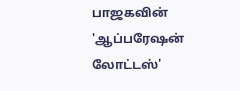பாஜகவின் 'ஆப்பரேஷன் லோட்டஸ்'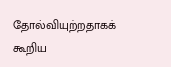தோல்வியுற்றதாகக் கூறிய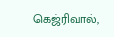கெஜ்ரிவால்,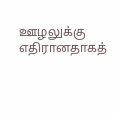ஊழலுக்கு எதிரானதாகத்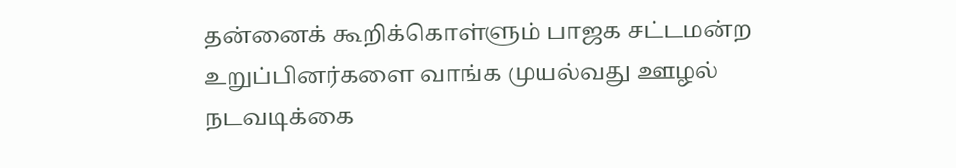தன்னைக் கூறிக்கொள்ளும் பாஜக சட்டமன்ற உறுப்பினர்களை வாங்க முயல்வது ஊழல் நடவடிக்கை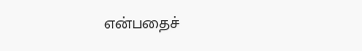என்பதைச்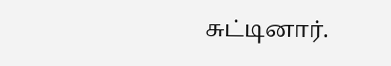சுட்டினார்.